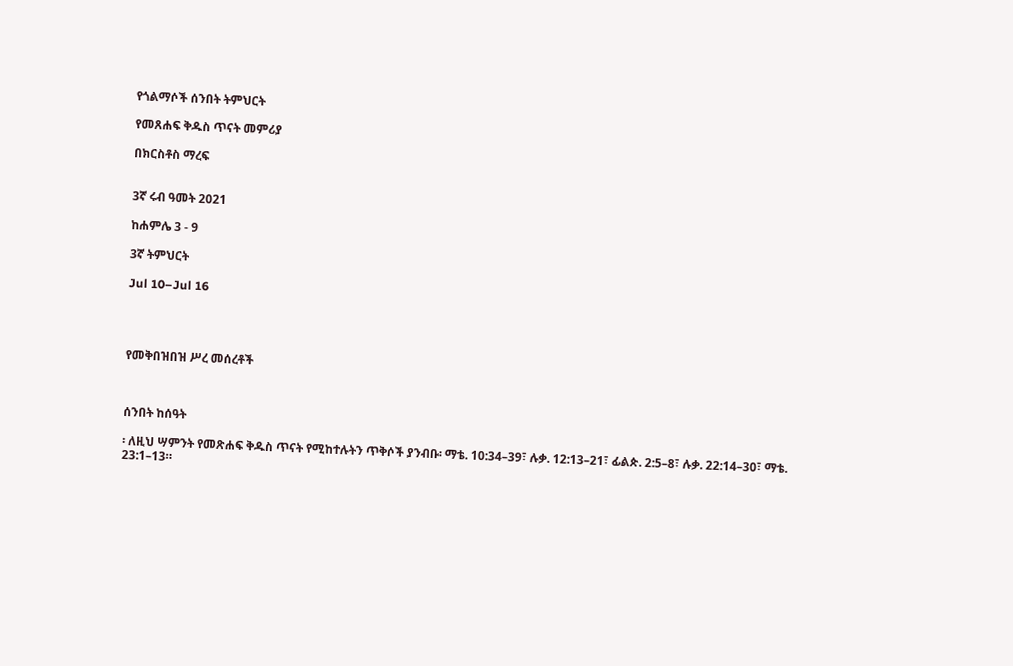የጎልማሶች ሰንበት ትምህርት

የመጸሐፍ ቅዱስ ጥናት መምሪያ

በክርስቶስ ማረፍ


3ኛ ሩብ ዓመት 2021

ከሐምሌ 3 - 9

3ኛ ትምህርት

Jul 10–Jul 16




የመቅበዝበዝ ሥረ መሰረቶች



ሰንበት ከሰዓት

፡ ለዚህ ሣምንት የመጽሐፍ ቅዱስ ጥናት የሚከተሉትን ጥቅሶች ያንብቡ፡ ማቴ. 10:34–39፣ ሉቃ. 12:13–21፣ ፊልጵ. 2:5–8፣ ሉቃ. 22:14–30፣ ማቴ. 23:1–13።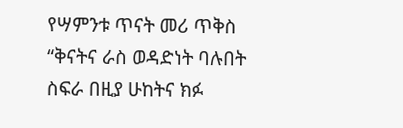የሣምንቱ ጥናት መሪ ጥቅስ “ቅናትና ራስ ወዳድነት ባሉበት ስፍራ በዚያ ሁከትና ክፉ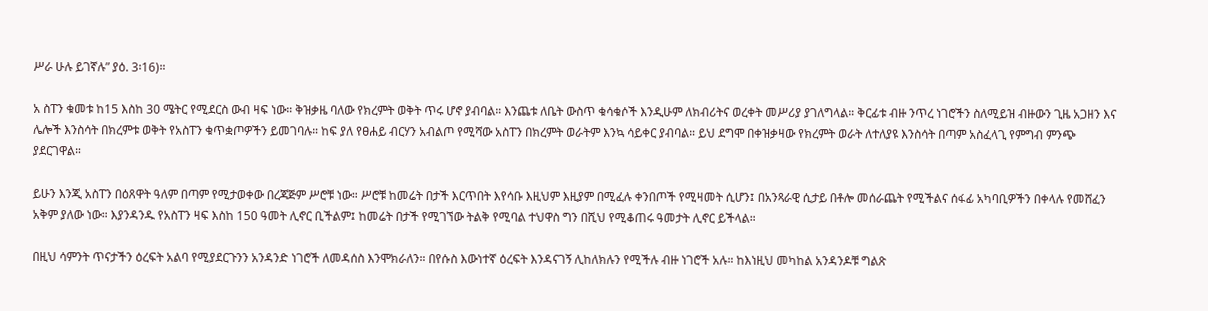ሥራ ሁሉ ይገኛሉ” ያዕ. 3፡16)።

አ ስፐን ቁመቱ ከ15 እስከ 30 ሜትር የሚደርስ ውብ ዛፍ ነው። ቅዝቃዜ ባለው የክረምት ወቅት ጥሩ ሆኖ ያብባል። እንጨቱ ለቤት ውስጥ ቁሳቁሶች እንዲሁም ለክብሪትና ወረቀት መሥሪያ ያገለግላል። ቅርፊቱ ብዙ ንጥረ ነገሮችን ስለሚይዝ ብዙውን ጊዜ አጋዘን እና ሌሎች እንስሳት በክረምቱ ወቅት የአስፐን ቁጥቋጦዎችን ይመገባሉ። ከፍ ያለ የፀሐይ ብርሃን አብልጦ የሚሻው አስፐን በክረምት ወራትም እንኳ ሳይቀር ያብባል። ይህ ደግሞ በቀዝቃዛው የክረምት ወራት ለተለያዩ እንስሳት በጣም አስፈላጊ የምግብ ምንጭ ያደርገዋል።

ይሁን እንጂ አስፐን በዕጸዋት ዓለም በጣም የሚታወቀው በረጃጅም ሥሮቹ ነው። ሥሮቹ ከመሬት በታች እርጥበት እየሳቡ እዚህም እዚያም በሚፈሉ ቀንበጦች የሚዛመት ሲሆን፤ በአንጻራዊ ሲታይ በቶሎ መሰራጨት የሚችልና ሰፋፊ አካባቢዎችን በቀላሉ የመሸፈን አቅም ያለው ነው። እያንዳንዱ የአስፐን ዛፍ እስከ 150 ዓመት ሊኖር ቢችልም፤ ከመሬት በታች የሚገኘው ትልቅ የሚባል ተህዋስ ግን በሺህ የሚቆጠሩ ዓመታት ሊኖር ይችላል።

በዚህ ሳምንት ጥናታችን ዕረፍት አልባ የሚያደርጉንን አንዳንድ ነገሮች ለመዳሰስ እንሞክራለን። በየሱስ እውነተኛ ዕረፍት እንዳናገኝ ሊከለክሉን የሚችሉ ብዙ ነገሮች አሉ። ከእነዚህ መካከል አንዳንዶቹ ግልጽ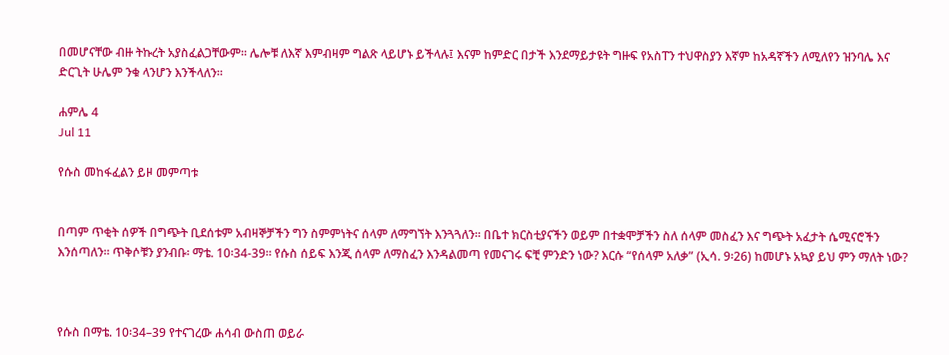በመሆናቸው ብዙ ትኩረት አያስፈልጋቸውም። ሌሎቹ ለእኛ እምብዛም ግልጽ ላይሆኑ ይችላሉ፤ እናም ከምድር በታች እንደማይታዩት ግዙፍ የአስፐን ተህዋስያን እኛም ከአዳኛችን ለሚለየን ዝንባሌ እና ድርጊት ሁሌም ንቁ ላንሆን እንችላለን።

ሐምሌ 4
Jul 11

የሱስ መከፋፈልን ይዞ መምጣቱ


በጣም ጥቂት ሰዎች በግጭት ቢደሰቱም አብዛኞቻችን ግን ስምምነትና ሰላም ለማግኘት እንጓጓለን። በቤተ ክርስቲያናችን ወይም በተቋሞቻችን ስለ ሰላም መስፈን እና ግጭት አፈታት ሴሚናሮችን እንሰጣለን። ጥቅሶቹን ያንብቡ፡ ማቴ. 10፡34-39። የሱስ ሰይፍ እንጂ ሰላም ለማስፈን እንዳልመጣ የመናገሩ ፍቺ ምንድን ነው? እርሱ “የሰላም አለቃ” (ኢሳ. 9፡26) ከመሆኑ አኳያ ይህ ምን ማለት ነው?



የሱስ በማቴ. 10፡34–39 የተናገረው ሐሳብ ውስጠ ወይራ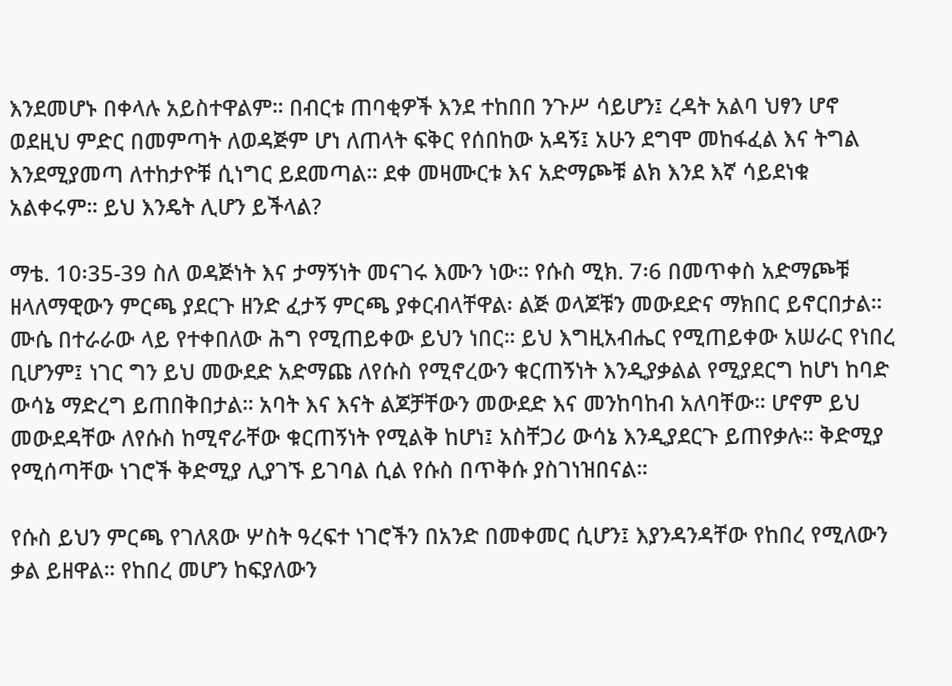እንደመሆኑ በቀላሉ አይስተዋልም። በብርቱ ጠባቂዎች እንደ ተከበበ ንጉሥ ሳይሆን፤ ረዳት አልባ ህፃን ሆኖ ወደዚህ ምድር በመምጣት ለወዳጅም ሆነ ለጠላት ፍቅር የሰበከው አዳኝ፤ አሁን ደግሞ መከፋፈል እና ትግል እንደሚያመጣ ለተከታዮቹ ሲነግር ይደመጣል። ደቀ መዛሙርቱ እና አድማጮቹ ልክ እንደ እኛ ሳይደነቁ አልቀሩም። ይህ እንዴት ሊሆን ይችላል?

ማቴ. 10፡35-39 ስለ ወዳጅነት እና ታማኝነት መናገሩ እሙን ነው። የሱስ ሚክ. 7፡6 በመጥቀስ አድማጮቹ ዘላለማዊውን ምርጫ ያደርጉ ዘንድ ፈታኝ ምርጫ ያቀርብላቸዋል፡ ልጅ ወላጆቹን መውደድና ማክበር ይኖርበታል። ሙሴ በተራራው ላይ የተቀበለው ሕግ የሚጠይቀው ይህን ነበር። ይህ እግዚአብሔር የሚጠይቀው አሠራር የነበረ ቢሆንም፤ ነገር ግን ይህ መውደድ አድማጩ ለየሱስ የሚኖረውን ቁርጠኝነት እንዲያቃልል የሚያደርግ ከሆነ ከባድ ውሳኔ ማድረግ ይጠበቅበታል። አባት እና እናት ልጆቻቸውን መውደድ እና መንከባከብ አለባቸው። ሆኖም ይህ መውደዳቸው ለየሱስ ከሚኖራቸው ቁርጠኝነት የሚልቅ ከሆነ፤ አስቸጋሪ ውሳኔ እንዲያደርጉ ይጠየቃሉ። ቅድሚያ የሚሰጣቸው ነገሮች ቅድሚያ ሊያገኙ ይገባል ሲል የሱስ በጥቅሱ ያስገነዝበናል።

የሱስ ይህን ምርጫ የገለጸው ሦስት ዓረፍተ ነገሮችን በአንድ በመቀመር ሲሆን፤ እያንዳንዳቸው የከበረ የሚለውን ቃል ይዘዋል። የከበረ መሆን ከፍያለውን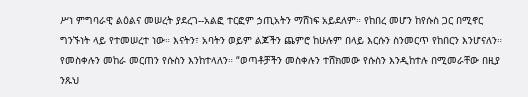ሥነ ምግባራዊ ልዕልና መሠረት ያደረገ--አልፎ ተርፎም ኃጢአትን ማሸነፍ አይደለም። የከበረ መሆን ከየሱስ ጋር በሚኖር ግንኙነት ላይ የተመሠረተ ነው። እናትን፣ አባትን ወይም ልጆችን ጨምሮ ከሁሉም በላይ እርሱን ስንመርጥ የከበርን እንሆናለን። የመስቀሉን መከራ መርጠን የሱስን እንከተላለን። “ወጣቶቻችን መስቀሉን ተሸክመው የሱስን እንዲከተሉ በሚመራቸው በዚያ ንጹህ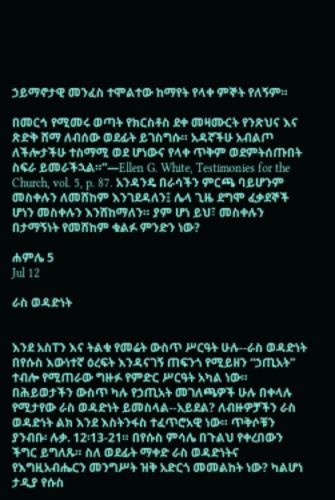ኃይማኖታዊ መንፈስ ተሞልተው ከማየት የላቀ ምኞት የለኝም።

በመርኅ የሚመሩ ወጣት የክርስቶስ ደቀ መዛሙርት የንጽህና እና ጽድቅ ሸማ ለብሰው ወደፊት ይገስግሱ። አዳኛችሁ አብልጦ ለችሎታችሁ ተስማሚ ወደ ሆነውና የላቀ ጥቅም ወደምትሰጡበት ስፍራ ይመራችኋል።”—Ellen G. White, Testimonies for the Church, vol. 5, p. 87. አንዳንዴ በራሳችን ምርጫ ባይሆንም መስቀሉን ለመሸከም እንገደዳለን፤ ሌላ ጊዜ ደግሞ ፈቃደኞች ሆነን መስቀሉን እንሸከማለን። ያም ሆነ ይህ፣ መስቀሉን በታማኝነት የመሸከም ቁልፉ ምንድን ነው?

ሐምሌ 5
Jul 12

ራስ ወዳድነት


እንደ አስፐን እና ትልቁ የመሬት ውስጥ ሥርዓት ሁሉ--ራስ ወዳድነት በየሱስ እውነተኛ ዕረፍት እንዳናገኝ ጠፍንጎ የሚይዘን “ኃጢአት” ተብሎ የሚጠራው ግዙፉ የምድር ሥርዓት አካል ነው። በሕይወታችን ውስጥ ካሉ የኃጢአት መገለጫዎች ሁሉ በቀላሉ የሚታየው ራስ ወዳድነት ይመስላል--አይደል? ለብዙዎቻችን ራስ ወዳድነት ልክ እንደ እስትንፋስ ተፈጥሮአዊ ነው። ጥቅሶቹን ያንብቡ፡ ሉቃ. 12፡13-21። በየሱስ ምሳሌ በጉልህ የቀረበውን ችግር ይግለጹ። ስለ ወደፊት ማቀድ ራስ ወዳድነትና የእግዚአብሔርን መንግሥት ዝቅ አድርጎ መመልከት ነው? ካልሆነ ታዲያ የሱስ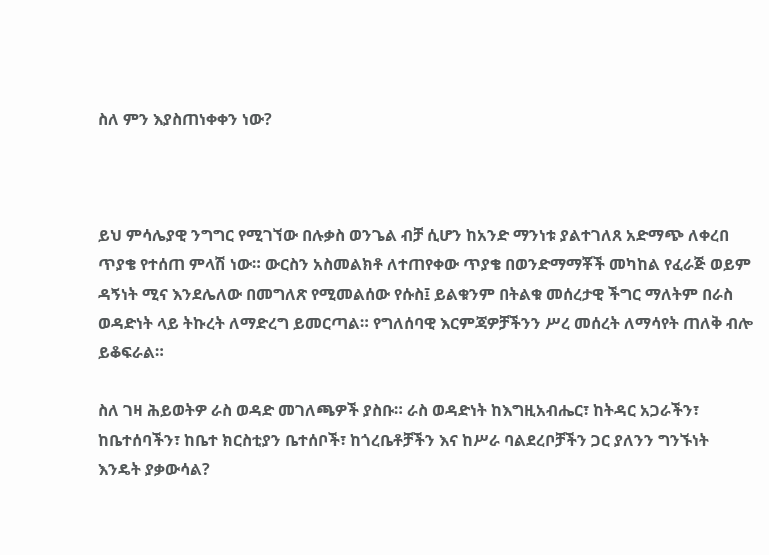ስለ ምን እያስጠነቀቀን ነው?



ይህ ምሳሌያዊ ንግግር የሚገኘው በሉቃስ ወንጌል ብቻ ሲሆን ከአንድ ማንነቱ ያልተገለጸ አድማጭ ለቀረበ ጥያቄ የተሰጠ ምላሽ ነው። ውርስን አስመልክቶ ለተጠየቀው ጥያቄ በወንድማማቾች መካከል የፈራጅ ወይም ዳኝነት ሚና እንደሌለው በመግለጽ የሚመልሰው የሱስ፤ ይልቁንም በትልቁ መሰረታዊ ችግር ማለትም በራስ ወዳድነት ላይ ትኩረት ለማድረግ ይመርጣል። የግለሰባዊ እርምጃዎቻችንን ሥረ መሰረት ለማሳየት ጠለቅ ብሎ ይቆፍራል።

ስለ ገዛ ሕይወትዎ ራስ ወዳድ መገለጫዎች ያስቡ። ራስ ወዳድነት ከእግዚአብሔር፣ ከትዳር አጋራችን፣ ከቤተሰባችን፣ ከቤተ ክርስቲያን ቤተሰቦች፣ ከጎረቤቶቻችን እና ከሥራ ባልደረቦቻችን ጋር ያለንን ግንኙነት እንዴት ያቃውሳል?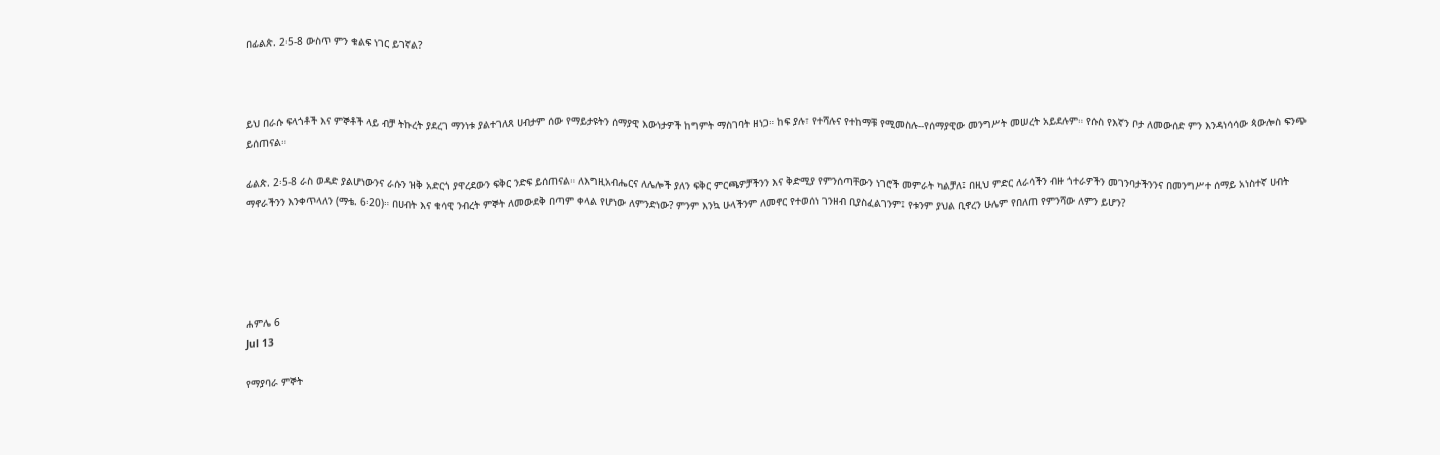በፊልጵ. 2፡5-8 ውስጥ ምን ቁልፍ ነገር ይገኛል?



ይህ በራሱ ፍላጎቶች እና ምኞቶች ላይ ብቻ ትኩረት ያደረገ ማንነቱ ያልተገለጸ ሀብታም ሰው የማይታዩትን ሰማያዊ እውነታዎች ከግምት ማስገባት ዘነጋ። ከፍ ያሉ፣ የተሻሉና የተከማቹ የሚመስሉ--የሰማያዊው መንግሥት መሠረት አይደሉም። የሱስ የእኛን ቦታ ለመውሰድ ምን እንዳነሳሳው ጳውሎስ ፍንጭ ይሰጠናል።

ፊልጵ. 2፡5-8 ራስ ወዳድ ያልሆነውንና ራሱን ዝቅ አድርጎ ያዋረደውን ፍቅር ንድፍ ይሰጠናል። ለእግዚአብሔርና ለሌሎች ያለን ፍቅር ምርጫዎቻችንን እና ቅድሚያ የምንሰጣቸውን ነገሮች መምራት ካልቻለ፤ በዚህ ምድር ለራሳችን ብዙ ጎተራዎችን መገንባታችንንና በመንግሥተ ሰማይ አነስተኛ ሀብት ማኖራችንን እንቀጥላለን (ማቴ. 6፡20)። በሀብት እና ቁሳዊ ንብረት ምኞት ለመውደቅ በጣም ቀላል የሆነው ለምንድነው? ምንም እንኳ ሁላችንም ለመኖር የተወሰነ ገንዘብ ቢያስፈልገንም፤ የቱንም ያህል ቢኖረን ሁሌም የበለጠ የምንሻው ለምን ይሆን?





ሐምሌ 6
Jul 13

የማያባራ ምኞት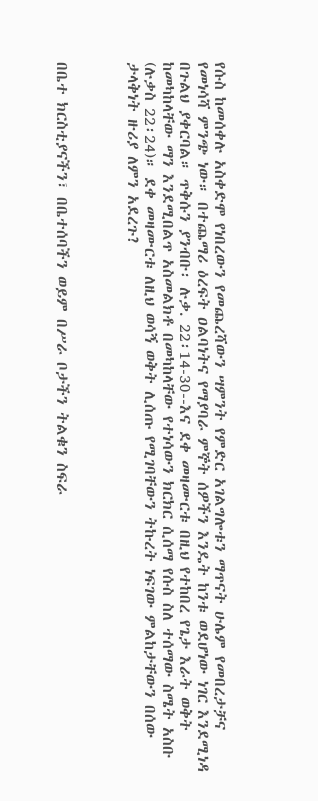የሱስ ከመሰቀሉ አስቀድሞ የነበረውን የመጨረሻውን ሣምንት የምድር አገልግሎቱን ማጥናት ሁሌም የመበረታቻና የመነሳሻ ምንጭ ነው። በተጨማሪ ዕረፍት ዐልባነትና የማያባራ ምኞት ሰዎችን እንዴት ከንቱ ወደሆነው ነገር እንደሚነዳ በጉልህ ያቀርባል። ጥቅሱን ያንብቡ፡ ሉቃ. 22፡14-30--እና ደቀ መዛሙርቱ በዚህ የተከበረ የጌታ እራት ወቅት ከመካከላቸው ማን እንደሚበልጥ አስመልክቶ በመካከላቸው የተነሳውን ክርክር ሲሰማ የሱስ ስለ ተሰማው ስሜት አስቡ (ሉቃስ 22፡24)። ደቀ መዛሙርቱ ለዚህ ወሳኝ ወቅት ሊሰጡ የሚገባቸውን ትኩረት ነፍገው ምልከታቸውን በሰው ታላቅነት ዙሪያ ለምን አደረጉ?



በቤተ ክርስቲያናችን፣ በቤተሰባችን ወይም በሥራ ቦታችን ትልቁን ስፍራ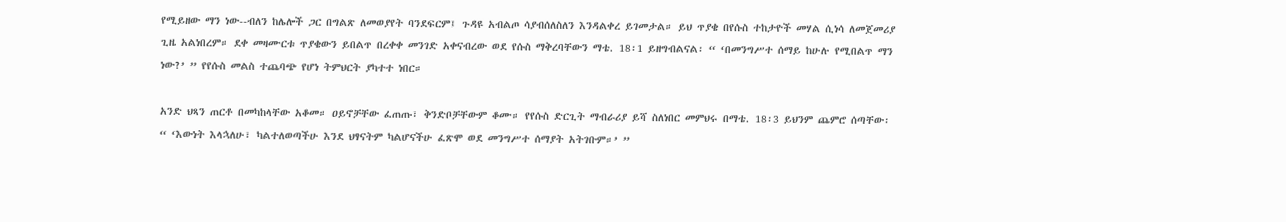የሚይዘው ማን ነው--ብለን ከሌሎች ጋር በግልጽ ለመወያየት ባንደፍርም፤ ጉዳዩ አብልጦ ሳያብሰለስለን እንዳልቀረ ይገመታል። ይህ ጥያቄ በየሱስ ተከታዮች መሃል ሲነሳ ለመጀመሪያ ጊዜ አልነበረም። ደቀ መዛሙርቱ ጥያቄውን ይበልጥ በረቀቀ መንገድ አቀናብረው ወደ የሱስ ማቅረባቸውን ማቴ. 18፡1 ይዘግብልናል፡ “ ‘በመንግሥተ ሰማይ ከሁሉ የሚበልጥ ማን ነው?’ ” የየሱስ መልስ ተጨባጭ የሆነ ትምህርት ያካተተ ነበር።

አንድ ህጻን ጠርቶ በመካከላቸው አቆመ። ዐይኖቻቸው ፈጠጡ፣ ቅንድቦቻቸውም ቆሙ። የየሱስ ድርጊት ማብራሪያ ይሻ ስለነበር መምህሩ በማቴ. 18፡3 ይህንም ጨምሮ ሰጣቸው፡ “ ‘እውነት እላኋለሁ፣ ካልተለወጣችሁ እንደ ህፃናትም ካልሆናችሁ ፈጽሞ ወደ መንግሥተ ሰማያት አትገቡም።’ ”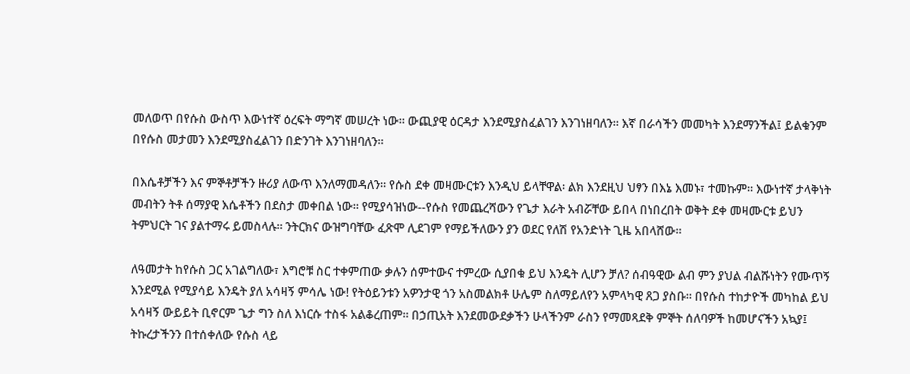መለወጥ በየሱስ ውስጥ እውነተኛ ዕረፍት ማግኛ መሠረት ነው። ውጪያዊ ዕርዳታ እንደሚያስፈልገን እንገነዘባለን። እኛ በራሳችን መመካት እንደማንችል፤ ይልቁንም በየሱስ መታመን እንደሚያስፈልገን በድንገት እንገነዘባለን።

በእሴቶቻችን እና ምኞቶቻችን ዙሪያ ለውጥ እንለማመዳለን። የሱስ ደቀ መዛሙርቱን እንዲህ ይላቸዋል፡ ልክ እንደዚህ ህፃን በእኔ እመኑ፣ ተመኩም። እውነተኛ ታላቅነት መብትን ትቶ ሰማያዊ እሴቶችን በደስታ መቀበል ነው። የሚያሳዝነው--የሱስ የመጨረሻውን የጌታ እራት አብሯቸው ይበላ በነበረበት ወቅት ደቀ መዛሙርቱ ይህን ትምህርት ገና ያልተማሩ ይመስላሉ። ንትርክና ውዝግባቸው ፈጽሞ ሊደገም የማይችለውን ያን ወደር የለሽ የአንድነት ጊዜ አበላሸው።

ለዓመታት ከየሱስ ጋር አገልግለው፣ እግሮቹ ስር ተቀምጠው ቃሉን ሰምተውና ተምረው ሲያበቁ ይህ እንዴት ሊሆን ቻለ? ሰብዓዊው ልብ ምን ያህል ብልሹነትን የሙጥኝ እንደሚል የሚያሳይ እንዴት ያለ አሳዛኝ ምሳሌ ነው! የትዕይንቱን አዎንታዊ ጎን አስመልክቶ ሁሌም ስለማይለየን አምላካዊ ጸጋ ያስቡ። በየሱስ ተከታዮች መካከል ይህ አሳዛኝ ውይይት ቢኖርም ጌታ ግን ስለ እነርሱ ተስፋ አልቆረጠም። በኃጢአት እንደመውደቃችን ሁላችንም ራስን የማመጻደቅ ምኞት ሰለባዎች ከመሆናችን አኳያ፤ ትኩረታችንን በተሰቀለው የሱስ ላይ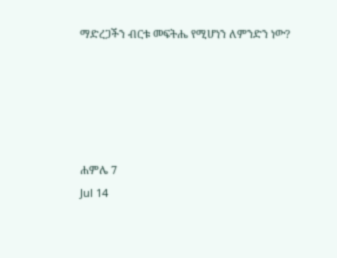ማድረጋችን ብርቱ መፍትሔ የሚሆነን ለምንድን ነው?





ሐምሌ 7
Jul 14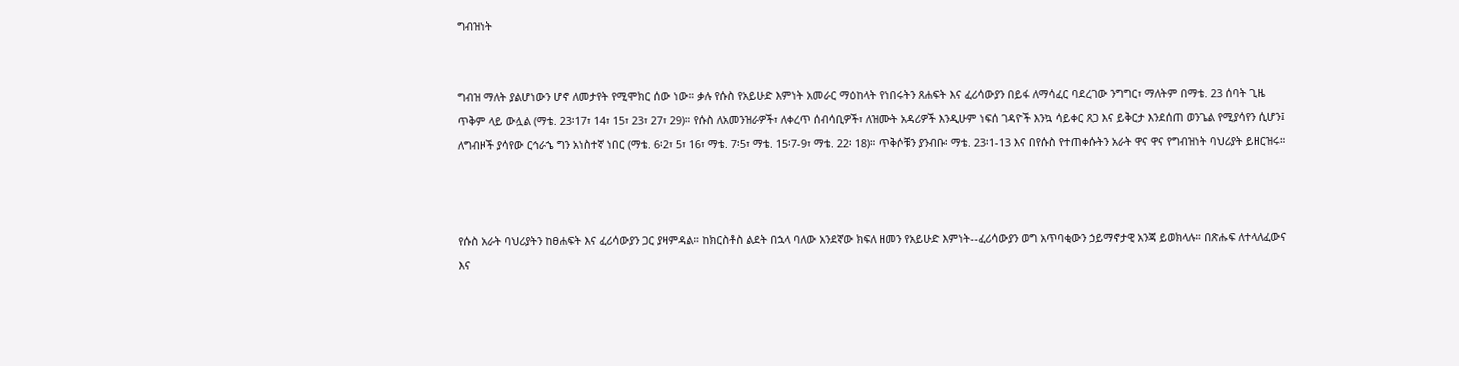ግብዝነት


ግብዝ ማለት ያልሆነውን ሆኖ ለመታየት የሚሞክር ሰው ነው። ቃሉ የሱስ የአይሁድ እምነት አመራር ማዕከላት የነበሩትን ጸሐፍት እና ፈሪሳውያን በይፋ ለማሳፈር ባደረገው ንግግር፣ ማለትም በማቴ. 23 ሰባት ጊዜ ጥቅም ላይ ውሏል (ማቴ. 23፡17፣ 14፣ 15፣ 23፣ 27፣ 29)። የሱስ ለአመንዝራዎች፣ ለቀረጥ ሰብሳቢዎች፣ ለዝሙት አዳሪዎች እንዲሁም ነፍሰ ገዳዮች እንኳ ሳይቀር ጸጋ እና ይቅርታ እንደሰጠ ወንጌል የሚያሳየን ሲሆን፤ ለግብዞች ያሳየው ርኅራኄ ግን አነስተኛ ነበር (ማቴ. 6፡2፣ 5፣ 16፣ ማቴ. 7፡5፣ ማቴ. 15፡7-9፣ ማቴ. 22፡ 18)። ጥቅሶቹን ያንብቡ፡ ማቴ. 23፡1-13 እና በየሱስ የተጠቀሱትን አራት ዋና ዋና የግብዝነት ባህሪያት ይዘርዝሩ።



የሱስ አራት ባህሪያትን ከፀሐፍት እና ፈሪሳውያን ጋር ያዛምዳል። ከክርስቶስ ልደት በኋላ ባለው አንደኛው ክፍለ ዘመን የአይሁድ እምነት--ፈሪሳውያን ወግ አጥባቂውን ኃይማኖታዊ አንጃ ይወክላሉ። በጽሑፍ ለተላለፈውና እና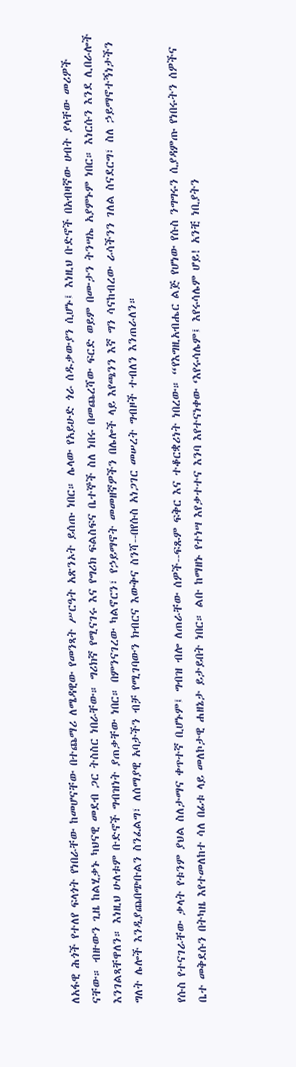ለአፋዊ ሕጎች የተለየ ፍላጎት የነበራቸው ከመሆናቸው በተጨማሪ ለሜዳዊው የመንጻት ሥርዓት አጽንኦት ይሰጡ ነበር። ሌላው የአይሁድ ጎራ ሰዱቃውያን ሲሆኑ፤ እነዚህ ቡድኖች በአብዛኛው ሀብት ያላቸው መሪዎች ናቸው። ብዙውን ጊዜ ከልሂቃኑ ካህናዊ መደብ ጋር ትስስር ነበራቸው። ግሪክኛ የሚናገሩ እና የግሪክ ፍልስፍና ቤተኞች ስለ ነበሩ በመጨረሻው ፍርድ ወይም በሙታን ትንሣኤ አያምኑም ነበር። እነርሱን እንደ ሊበራሎች እንገልጻቸዋለን። እነዚህ ሁለቱም ቡድኖች ግብዝነት ያጠቃቸው ነበር። በምንናገረው ካልኖርን፣ የኃይማኖት መመዘኛዎችን በሌሎች ላይ እየጫንን እኛ ግን ሳናከብረው ራሳችንን ገለል ስናደርግ፣ ስለ ኃይማኖተኝነታችን ግለት ሌሎች እንዲያጨበጭቡልን ስንፈልግ፣ ለሰማያዊ አባታችን ብቻ የሚገባውን ክብርና እውቅና ስንሻ--በየሱስ አነጋገር መሠረት ግብዞች ተብለን እንጠራለን።

የሱስ የተናገራቸው ቃላት የቱንም ያህል ስለታማና ቀጥተኛ ቢሆኑም፤ ግብዝ ብሎ ለጠራቸው ሰዎች--ፍጹም ፍቅር እና ተቆርቋሪነት ነበረው። “የእግዚአብሔር ልጅ የሆነው የሱስ ንግግሩን ሲያዳምጡ የነበሩትን ሰዎችና ቤተ መቅደሱን በትካዜ እየተመለከተ ሳለ በፊቱ ላይ መለኮታዊ ሐዘኔታ ይታይበት ነበር። ልቡ ከማዘኑ የተነሣ እየቃተተና እንባ እየተናነቀው ‘እየሩሳሌም፤ እየሩሳሌም ሆይ! አንቺ ነቢያትን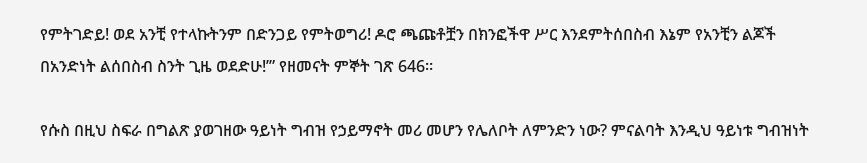የምትገድይ! ወደ አንቺ የተላኩትንም በድንጋይ የምትወግሪ! ዶሮ ጫጩቶቿን በክንፎችዋ ሥር እንደምትሰበስብ እኔም የአንቺን ልጆች በአንድነት ልሰበስብ ስንት ጊዜ ወደድሁ!’” የዘመናት ምኞት ገጽ 646።

የሱስ በዚህ ስፍራ በግልጽ ያወገዘው ዓይነት ግብዝ የኃይማኖት መሪ መሆን የሌለቦት ለምንድን ነው? ምናልባት እንዲህ ዓይነቱ ግብዝነት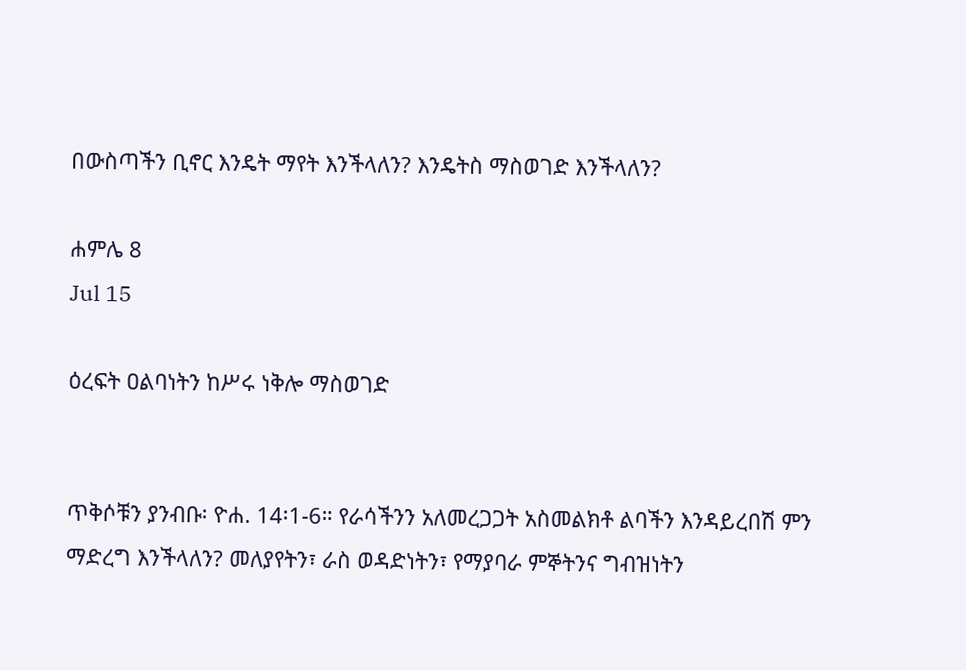በውስጣችን ቢኖር እንዴት ማየት እንችላለን? እንዴትስ ማስወገድ እንችላለን?

ሐምሌ 8
Jul 15

ዕረፍት ዐልባነትን ከሥሩ ነቅሎ ማስወገድ


ጥቅሶቹን ያንብቡ፡ ዮሐ. 14፡1-6። የራሳችንን አለመረጋጋት አስመልክቶ ልባችን እንዳይረበሽ ምን ማድረግ እንችላለን? መለያየትን፣ ራስ ወዳድነትን፣ የማያባራ ምኞትንና ግብዝነትን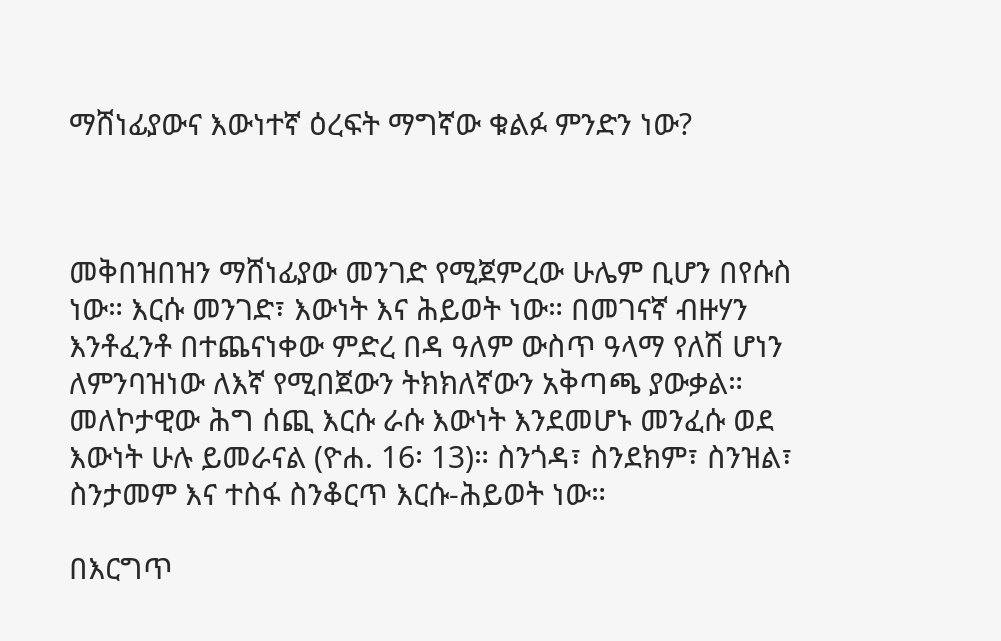ማሸነፊያውና እውነተኛ ዕረፍት ማግኛው ቁልፉ ምንድን ነው?



መቅበዝበዝን ማሸነፊያው መንገድ የሚጀምረው ሁሌም ቢሆን በየሱስ ነው። እርሱ መንገድ፣ እውነት እና ሕይወት ነው። በመገናኛ ብዙሃን እንቶፈንቶ በተጨናነቀው ምድረ በዳ ዓለም ውስጥ ዓላማ የለሽ ሆነን ለምንባዝነው ለእኛ የሚበጀውን ትክክለኛውን አቅጣጫ ያውቃል። መለኮታዊው ሕግ ሰጪ እርሱ ራሱ እውነት እንደመሆኑ መንፈሱ ወደ እውነት ሁሉ ይመራናል (ዮሐ. 16፡ 13)። ስንጎዳ፣ ስንደክም፣ ስንዝል፣ ስንታመም እና ተስፋ ስንቆርጥ እርሱ-ሕይወት ነው።

በእርግጥ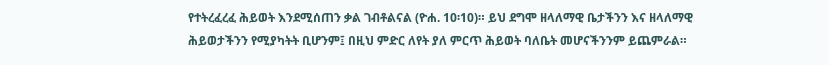የተትረፈረፈ ሕይወት እንደሚሰጠን ቃል ገብቶልናል (ዮሐ. 10፡10)። ይህ ደግሞ ዘላለማዊ ቤታችንን እና ዘላለማዊ ሕይወታችንን የሚያካትት ቢሆንም፤ በዚህ ምድር ለየት ያለ ምርጥ ሕይወት ባለቤት መሆናችንንም ይጨምራል።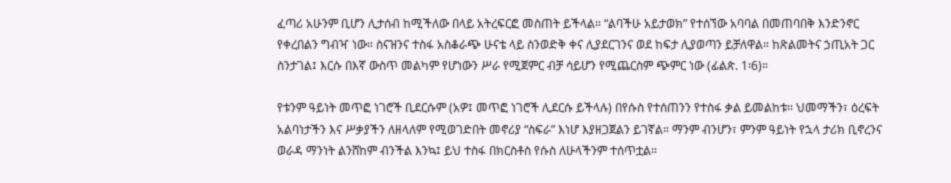ፈጣሪ አሁንም ቢሆን ሊታሰብ ከሚችለው በላይ አትረፍርፎ መስጠት ይችላል። “ልባችሁ አይታወክ” የተሰኘው አባባል በመጠባበቅ እንድንኖር የቀረበልን ግብዣ ነው። ስናዝንና ተስፋ አስቆራጭ ሁናቴ ላይ ስንወድቅ ቀና ሊያደርገንና ወደ ከፍታ ሊያወጣን ይቻለዋል። ከጽልመትና ኃጢአት ጋር ስንታገል፤ እርሱ በእኛ ውስጥ መልካም የሆነውን ሥራ የሚጀምር ብቻ ሳይሆን የሚጨርስም ጭምር ነው (ፊልጵ. 1፡6)።

የቱንም ዓይነት መጥፎ ነገሮች ቢደርሱም (አዎ፤ መጥፎ ነገሮች ሊደርሱ ይችላሉ) በየሱስ የተሰጠንን የተስፋ ቃል ይመልከቱ። ህመማችን፣ ዕረፍት አልባነታችን እና ሥቃያችን ለዘላለም የሚወገድበት መኖሪያ “ስፍራ” እነሆ እያዘጋጀልን ይገኛል። ማንም ብንሆን፣ ምንም ዓይነት የኋላ ታሪክ ቢኖረንና ወራዳ ማንነት ልንሸከም ብንችል እንኳ፤ ይህ ተስፋ በክርስቶስ የሱስ ለሁላችንም ተሰጥቷል።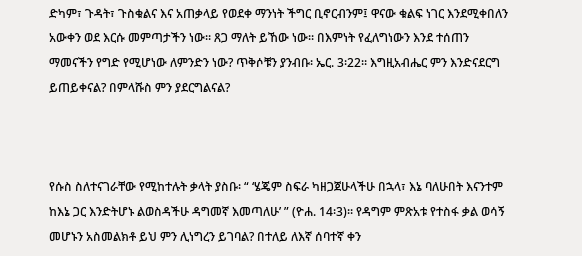ድካም፣ ጉዳት፣ ጉስቁልና እና አጠቃላይ የወደቀ ማንነት ችግር ቢኖርብንም፤ ዋናው ቁልፍ ነገር እንደሚቀበለን አውቀን ወደ እርሱ መምጣታችን ነው። ጸጋ ማለት ይኸው ነው። በእምነት የፈለግነውን እንደ ተሰጠን ማመናችን የግድ የሚሆነው ለምንድን ነው? ጥቅሶቹን ያንብቡ፡ ኤር. 3፡22። እግዚአብሔር ምን እንድናደርግ ይጠይቀናል? በምላሹስ ምን ያደርግልናል?



የሱስ ስለተናገራቸው የሚከተሉት ቃላት ያስቡ፡ “ ‘ሄጄም ስፍራ ካዘጋጀሁላችሁ በኋላ፣ እኔ ባለሁበት እናንተም ከእኔ ጋር እንድትሆኑ ልወስዳችሁ ዳግመኛ እመጣለሁ’ ” (ዮሐ. 14፡3)። የዳግም ምጽአቱ የተስፋ ቃል ወሳኝ መሆኑን አስመልክቶ ይህ ምን ሊነግረን ይገባል? በተለይ ለእኛ ሰባተኛ ቀን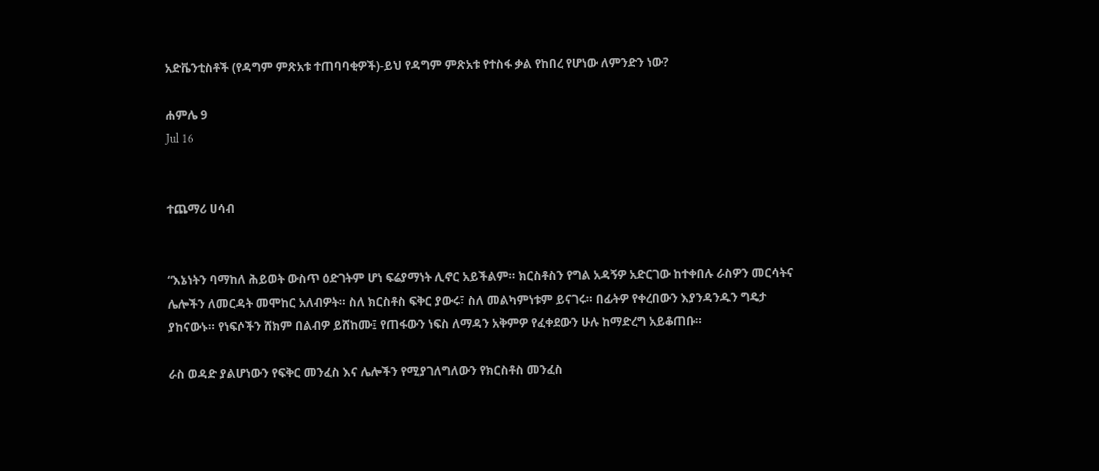አድቬንቲስቶች (የዳግም ምጽአቱ ተጠባባቂዎች)-ይህ የዳግም ምጽአቱ የተስፋ ቃል የከበረ የሆነው ለምንድን ነው?

ሐምሌ 9
Jul 16


ተጨማሪ ሀሳብ


“እኔነትን ባማከለ ሕይወት ውስጥ ዕድገትም ሆነ ፍሬያማነት ሊኖር አይችልም። ክርስቶስን የግል አዳኝዎ አድርገው ከተቀበሉ ራስዎን መርሳትና ሌሎችን ለመርዳት መሞከር አለብዎት። ስለ ክርስቶስ ፍቅር ያውሩ፣ ስለ መልካምነቱም ይናገሩ። በፊትዎ የቀረበውን እያንዳንዱን ግዴታ ያከናውኑ። የነፍሶችን ሸክም በልብዎ ይሸከሙ፤ የጠፋውን ነፍስ ለማዳን አቅምዎ የፈቀደውን ሁሉ ከማድረግ አይቆጠቡ።

ራስ ወዳድ ያልሆነውን የፍቅር መንፈስ እና ሌሎችን የሚያገለግለውን የክርስቶስ መንፈስ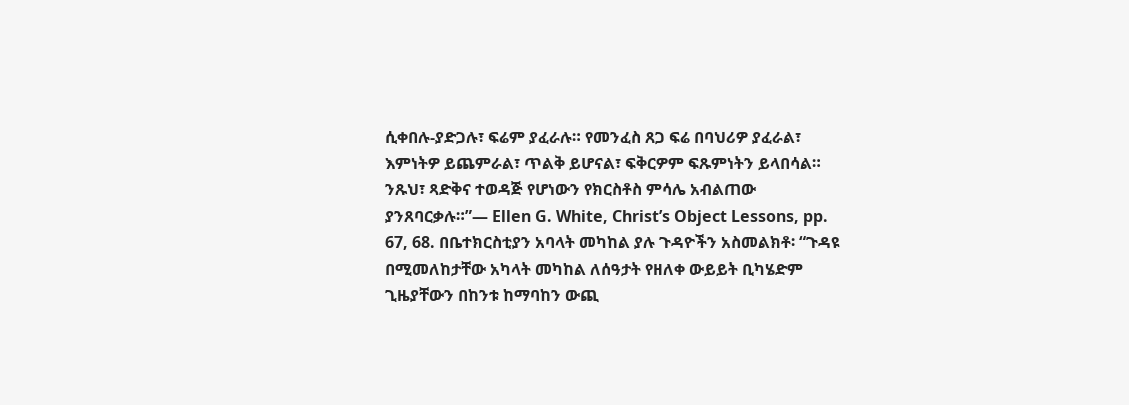ሲቀበሉ-ያድጋሉ፣ ፍሬም ያፈራሉ። የመንፈስ ጸጋ ፍሬ በባህሪዎ ያፈራል፣ እምነትዎ ይጨምራል፣ ጥልቅ ይሆናል፣ ፍቅርዎም ፍጹምነትን ይላበሳል። ንጹህ፣ ጻድቅና ተወዳጅ የሆነውን የክርስቶስ ምሳሌ አብልጠው ያንጸባርቃሉ።”— Ellen G. White, Christ’s Object Lessons, pp. 67, 68. በቤተክርስቲያን አባላት መካከል ያሉ ጉዳዮችን አስመልክቶ፡ “ጉዳዩ በሚመለከታቸው አካላት መካከል ለሰዓታት የዘለቀ ውይይት ቢካሄድም ጊዜያቸውን በከንቱ ከማባከን ውጪ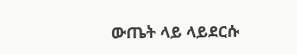ውጤት ላይ ላይደርሱ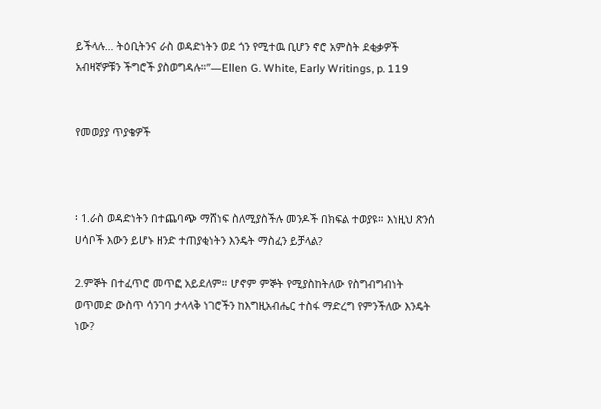ይችላሉ… ትዕቢትንና ራስ ወዳድነትን ወደ ጎን የሚተዉ ቢሆን ኖሮ አምስት ደቂቃዎች አብዛኛዎቹን ችግሮች ያስወግዳሉ።”—Ellen G. White, Early Writings, p. 119


የመወያያ ጥያቄዎች



፡ 1.ራስ ወዳድነትን በተጨባጭ ማሸነፍ ስለሚያስችሉ መንዶች በክፍል ተወያዩ። እነዚህ ጽንሰ ሀሳቦች እውን ይሆኑ ዘንድ ተጠያቂነትን እንዴት ማስፈን ይቻላል?

2.ምኞት በተፈጥሮ መጥፎ አይደለም። ሆኖም ምኞት የሚያስከትለው የስግብግብነት ወጥመድ ውስጥ ሳንገባ ታላላቅ ነገሮችን ከእግዚአብሔር ተስፋ ማድረግ የምንችለው እንዴት ነው?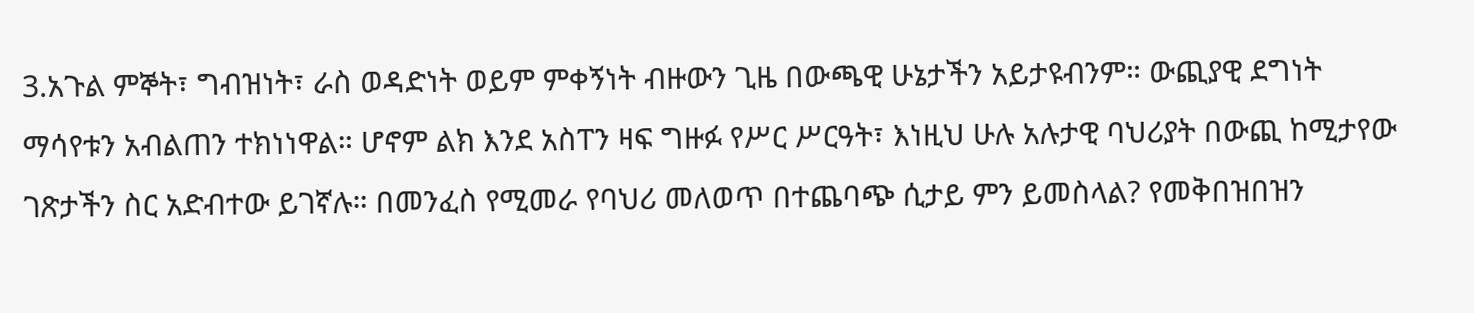3.አጉል ምኞት፣ ግብዝነት፣ ራስ ወዳድነት ወይም ምቀኝነት ብዙውን ጊዜ በውጫዊ ሁኔታችን አይታዩብንም። ውጪያዊ ደግነት ማሳየቱን አብልጠን ተክነነዋል። ሆኖም ልክ እንደ አስፐን ዛፍ ግዙፉ የሥር ሥርዓት፣ እነዚህ ሁሉ አሉታዊ ባህሪያት በውጪ ከሚታየው ገጽታችን ስር አድብተው ይገኛሉ። በመንፈስ የሚመራ የባህሪ መለወጥ በተጨባጭ ሲታይ ምን ይመስላል? የመቅበዝበዝን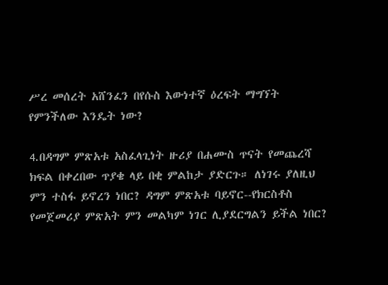ሥረ መሰረት አሸንፈን በየሱስ እውነተኛ ዕረፍት ማግኘት የምንችለው እንዴት ነው?

4.በዳግም ምጽአቱ አስፈላጊነት ዙሪያ በሐሙስ ጥናት የመጨረሻ ክፍል በቀረበው ጥያቄ ላይ በቂ ምልከታ ያድርጉ። ለነገሩ ያለዚህ ምን ተስፋ ይኖረን ነበር? ዳግም ምጽአቱ ባይኖር--የክርስቶስ የመጀመሪያ ምጽአት ምን መልካም ነገር ሊያደርግልን ይችል ነበር?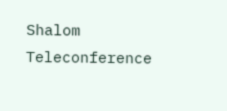Shalom Teleconference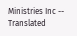Ministries Inc -- Translated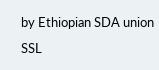by Ethiopian SDA union SSL